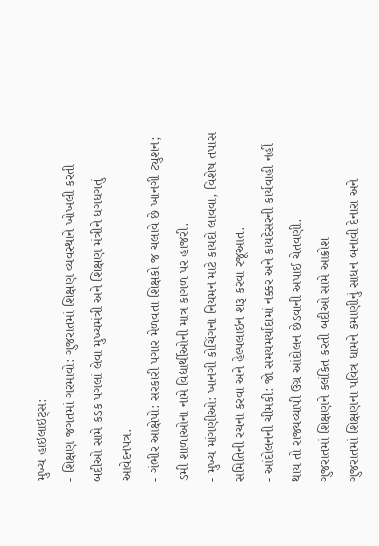મુખ્ય હાઇલાઇટ્સ:
- શિક્ષણ જગતમાં ગરમાવો: ગુજરાતમાં શિક્ષણ વ્યવસ્થાને ખોખલી કરતી બદીઓ સામે કડક પગલાં લેવા મુખ્યમંત્રી અને શિક્ષણ મંત્રીને ધગધગતું આવેદનપત્ર.
- ગંભીર આક્ષેપો: સરકારી પગાર મેળવતા શિક્ષકો જ ચલાવે છે ખાનગી ટ્યુશન; ડમી શાળાઓના નામે વિદ્યાર્થીઓની માત્ર કાગળ પર હાજરી.
- મુખ્ય માંગણીઓ: ખાનગી કોચિંગના નિયમન માટે કાયદો લાવવા, વિશેષ તપાસ સમિતિની રચના કરવા અને હેલ્પલાઇન શરૂ કરવા રજૂઆત.
- આંદોલનની ચીમકી: જો સમયમર્યાદામાં નક્કર અને કાયદેસરની કાર્યવાહી નહીં થાય તો રાજ્યવ્યાપી ઉગ્ર આંદોલન છેડવાની અપાઈ ચેતવણી.
ગુજરાતમાં શિક્ષણને કલંકિત કરતી બદીઓ સામે આક્રોશ
ગુજરાતમાં શિક્ષણના પવિત્ર ધામને કમાણીનું સાધન બનાવી દેનારા અને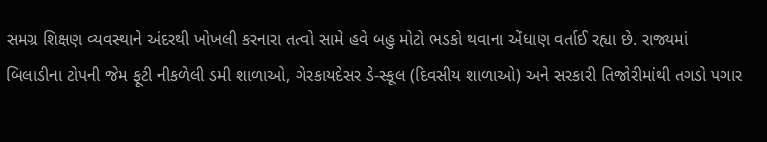સમગ્ર શિક્ષણ વ્યવસ્થાને અંદરથી ખોખલી કરનારા તત્વો સામે હવે બહુ મોટો ભડકો થવાના એંધાણ વર્તાઈ રહ્યા છે. રાજ્યમાં બિલાડીના ટોપની જેમ ફૂટી નીકળેલી ડમી શાળાઓ, ગેરકાયદેસર ડે-સ્કૂલ (દિવસીય શાળાઓ) અને સરકારી તિજોરીમાંથી તગડો પગાર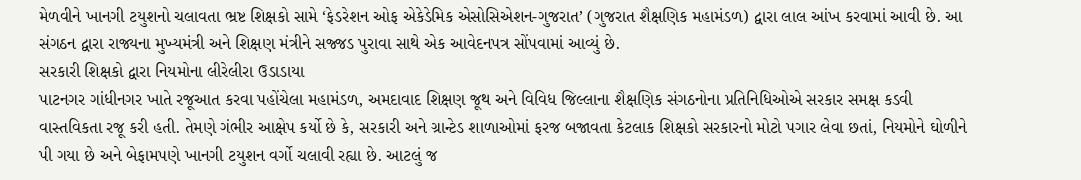મેળવીને ખાનગી ટયુશનો ચલાવતા ભ્રષ્ટ શિક્ષકો સામે ‘ફેડરેશન ઓફ એકેડેમિક એસોસિએશન-ગુજરાત’ (ગુજરાત શૈક્ષણિક મહામંડળ) દ્વારા લાલ આંખ કરવામાં આવી છે. આ સંગઠન દ્વારા રાજ્યના મુખ્યમંત્રી અને શિક્ષણ મંત્રીને સજ્જડ પુરાવા સાથે એક આવેદનપત્ર સોંપવામાં આવ્યું છે.
સરકારી શિક્ષકો દ્વારા નિયમોના લીરેલીરા ઉડાડાયા
પાટનગર ગાંધીનગર ખાતે રજૂઆત કરવા પહોંચેલા મહામંડળ, અમદાવાદ શિક્ષણ જૂથ અને વિવિધ જિલ્લાના શૈક્ષણિક સંગઠનોના પ્રતિનિધિઓએ સરકાર સમક્ષ કડવી વાસ્તવિકતા રજૂ કરી હતી. તેમણે ગંભીર આક્ષેપ કર્યો છે કે, સરકારી અને ગ્રાન્ટેડ શાળાઓમાં ફરજ બજાવતા કેટલાક શિક્ષકો સરકારનો મોટો પગાર લેવા છતાં, નિયમોને ઘોળીને પી ગયા છે અને બેફામપણે ખાનગી ટયુશન વર્ગો ચલાવી રહ્યા છે. આટલું જ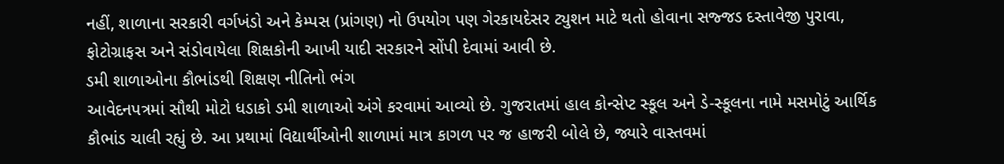નહીં, શાળાના સરકારી વર્ગખંડો અને કેમ્પસ (પ્રાંગણ) નો ઉપયોગ પણ ગેરકાયદેસર ટ્યુશન માટે થતો હોવાના સજ્જડ દસ્તાવેજી પુરાવા, ફોટોગ્રાફસ અને સંડોવાયેલા શિક્ષકોની આખી યાદી સરકારને સોંપી દેવામાં આવી છે.
ડમી શાળાઓના કૌભાંડથી શિક્ષણ નીતિનો ભંગ
આવેદનપત્રમાં સૌથી મોટો ધડાકો ડમી શાળાઓ અંગે કરવામાં આવ્યો છે. ગુજરાતમાં હાલ કોન્સેપ્ટ સ્કૂલ અને ડે-સ્કૂલના નામે મસમોટું આર્થિક કૌભાંડ ચાલી રહ્યું છે. આ પ્રથામાં વિદ્યાર્થીઓની શાળામાં માત્ર કાગળ પર જ હાજરી બોલે છે, જ્યારે વાસ્તવમાં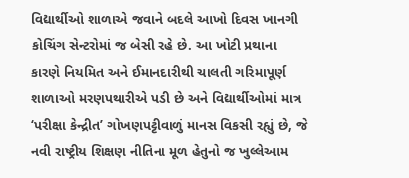વિદ્યાર્થીઓ શાળાએ જવાને બદલે આખો દિવસ ખાનગી કોચિંગ સેન્ટરોમાં જ બેસી રહે છે. આ ખોટી પ્રથાના કારણે નિયમિત અને ઈમાનદારીથી ચાલતી ગરિમાપૂર્ણ શાળાઓ મરણપથારીએ પડી છે અને વિદ્યાર્થીઓમાં માત્ર ‘પરીક્ષા કેન્દ્રીત’ ગોખણપટ્ટીવાળું માનસ વિકસી રહ્યું છે, જે નવી રાષ્ટ્રીય શિક્ષણ નીતિના મૂળ હેતુનો જ ખુલ્લેઆમ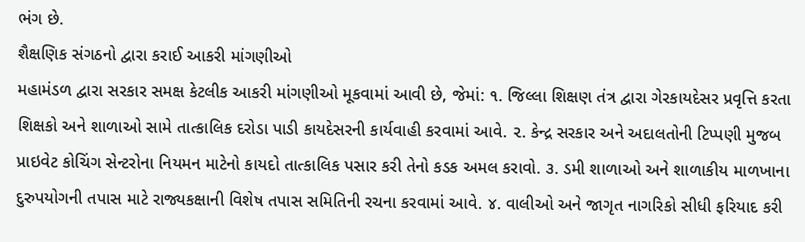ભંગ છે.
શૈક્ષણિક સંગઠનો દ્વારા કરાઈ આકરી માંગણીઓ
મહામંડળ દ્વારા સરકાર સમક્ષ કેટલીક આકરી માંગણીઓ મૂકવામાં આવી છે, જેમાં: ૧. જિલ્લા શિક્ષણ તંત્ર દ્વારા ગેરકાયદેસર પ્રવૃત્તિ કરતા શિક્ષકો અને શાળાઓ સામે તાત્કાલિક દરોડા પાડી કાયદેસરની કાર્યવાહી કરવામાં આવે. ૨. કેન્દ્ર સરકાર અને અદાલતોની ટિપ્પણી મુજબ પ્રાઇવેટ કોચિંગ સેન્ટરોના નિયમન માટેનો કાયદો તાત્કાલિક પસાર કરી તેનો કડક અમલ કરાવો. ૩. ડમી શાળાઓ અને શાળાકીય માળખાના દુરુપયોગની તપાસ માટે રાજ્યકક્ષાની વિશેષ તપાસ સમિતિની રચના કરવામાં આવે. ૪. વાલીઓ અને જાગૃત નાગરિકો સીધી ફરિયાદ કરી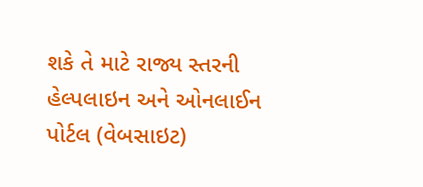શકે તે માટે રાજ્ય સ્તરની હેલ્પલાઇન અને ઓનલાઈન પોર્ટલ (વેબસાઇટ)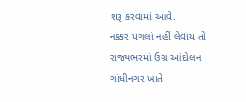શરૂ કરવામાં આવે.
નક્કર પગલાં નહીં લેવાય તો રાજ્યભરમાં ઉગ્ર આંદોલન
ગાંધીનગર ખાતે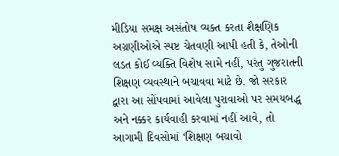મીડિયા સમક્ષ અસંતોષ વ્યક્ત કરતા શૈક્ષણિક અગ્રણીઓએ સ્પષ્ટ ચેતવણી આપી હતી કે, તેઓની લડત કોઈ વ્યક્તિ વિશેષ સામે નહીં, પરંતુ ગુજરાતની શિક્ષણ વ્યવસ્થાને બચાવવા માટે છે. જો સરકાર દ્વારા આ સોંપવામાં આવેલા પુરાવાઓ પર સમયબદ્ધ અને નક્કર કાર્યવાહી કરવામાં નહીં આવે, તો આગામી દિવસોમાં ‘શિક્ષણ બચાવો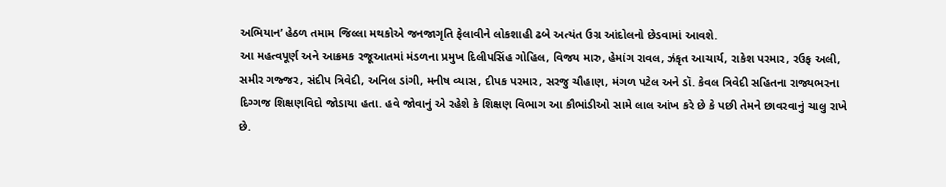અભિયાન’ હેઠળ તમામ જિલ્લા મથકોએ જનજાગૃતિ ફેલાવીને લોકશાહી ઢબે અત્યંત ઉગ્ર આંદોલનો છેડવામાં આવશે.
આ મહત્વપૂર્ણ અને આક્રમક રજૂઆતમાં મંડળના પ્રમુખ દિલીપસિંહ ગોહિલ, વિજય મારુ, હેમાંગ રાવલ, ઝંકૃત આચાર્ય, રાકેશ પરમાર, રઉફ અલી, સમીર ગજ્જર, સંદીપ ત્રિવેદી, અનિલ ડાંગી, મનીષ વ્યાસ, દીપક પરમાર, સરજુ ચૌહાણ, મંગળ પટેલ અને ડૉ. કેવલ ત્રિવેદી સહિતના રાજ્યભરના દિગ્ગજ શિક્ષણવિદો જોડાયા હતા. હવે જોવાનું એ રહેશે કે શિક્ષણ વિભાગ આ કૌભાંડીઓ સામે લાલ આંખ કરે છે કે પછી તેમને છાવરવાનું ચાલુ રાખે છે.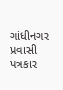ગાંધીનગર પ્રવાસી પત્રકાર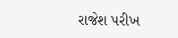રાજેશ પરીખ